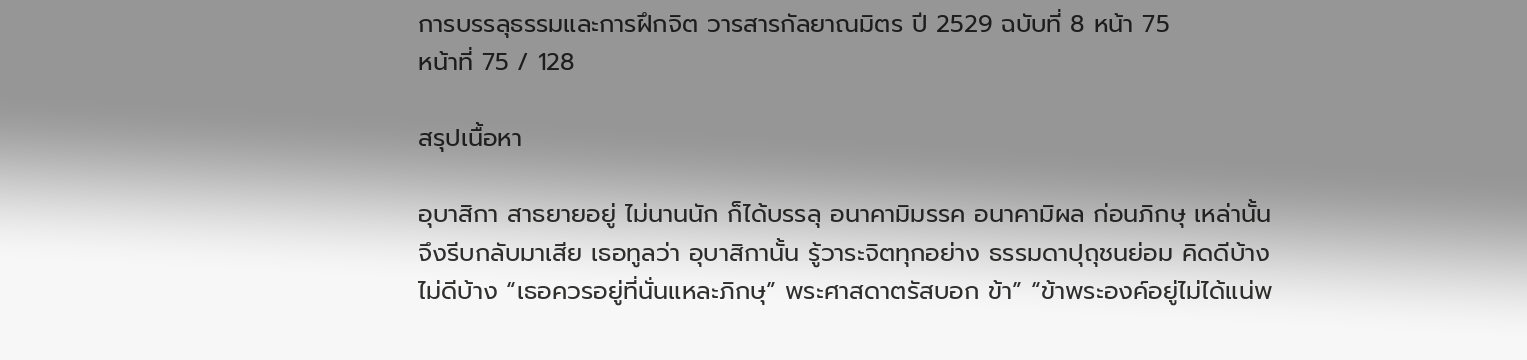การบรรลุธรรมและการฝึกจิต วารสารกัลยาณมิตร ปี 2529 ฉบับที่ 8 หน้า 75
หน้าที่ 75 / 128

สรุปเนื้อหา

อุบาสิกา สาธยายอยู่ ไม่นานนัก ก็ได้บรรลุ อนาคามิมรรค อนาคามิผล ก่อนภิกษุ เหล่านั้น จึงรีบกลับมาเสีย เธอทูลว่า อุบาสิกานั้น รู้วาระจิตทุกอย่าง ธรรมดาปุถุชนย่อม คิดดีบ้าง ไม่ดีบ้าง “เธอควรอยู่ที่นั่นแหละภิกษุ” พระศาสดาตรัสบอก ข้า” “ข้าพระองค์อยู่ไม่ได้แน่พ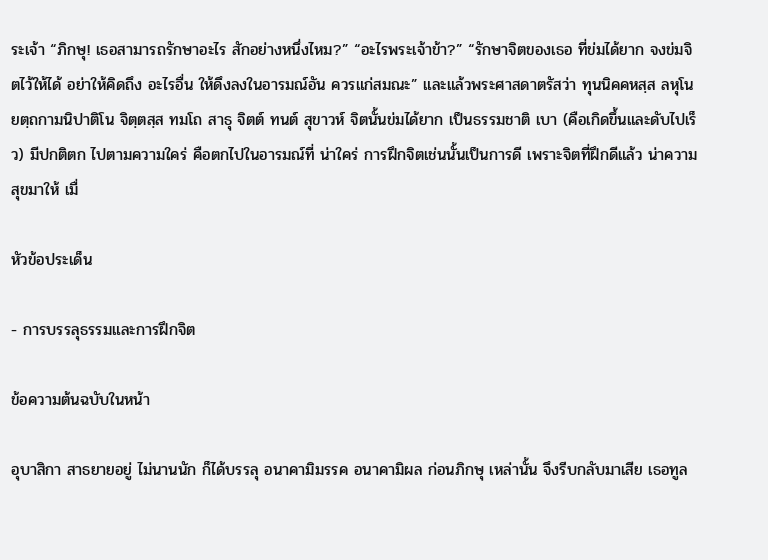ระเจ้า “ภิกษุ! เธอสามารถรักษาอะไร สักอย่างหนึ่งไหม?” “อะไรพระเจ้าข้า?” “รักษาจิตของเธอ ที่ข่มได้ยาก จงข่มจิตไว้ให้ได้ อย่าให้คิดถึง อะไรอื่น ให้ดึงลงในอารมณ์อัน ควรแก่สมณะ” และแล้วพระศาสดาตรัสว่า ทุนนิคคหสฺส ลหุโน ยตฺถกามนิปาติโน จิตฺตสฺส ทมโถ สาธุ จิตต์ ทนต์ สุขาวห์ จิตนั้นข่มได้ยาก เป็นธรรมชาติ เบา (คือเกิดขึ้นและดับไปเร็ว) มีปกติตก ไปตามความใคร่ คือตกไปในอารมณ์ที่ น่าใคร่ การฝึกจิตเช่นนั้นเป็นการดี เพราะจิตที่ฝึกดีแล้ว น่าความสุขมาให้ เมื่

หัวข้อประเด็น

- การบรรลุธรรมและการฝึกจิต

ข้อความต้นฉบับในหน้า

อุบาสิกา สาธยายอยู่ ไม่นานนัก ก็ได้บรรลุ อนาคามิมรรค อนาคามิผล ก่อนภิกษุ เหล่านั้น จึงรีบกลับมาเสีย เธอทูล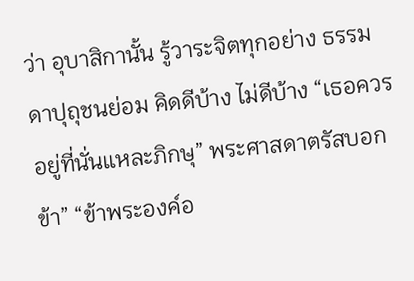ว่า อุบาสิกานั้น รู้วาระจิตทุกอย่าง ธรรมดาปุถุชนย่อม คิดดีบ้าง ไม่ดีบ้าง “เธอควรอยู่ที่นั่นแหละภิกษุ” พระศาสดาตรัสบอก ข้า” “ข้าพระองค์อ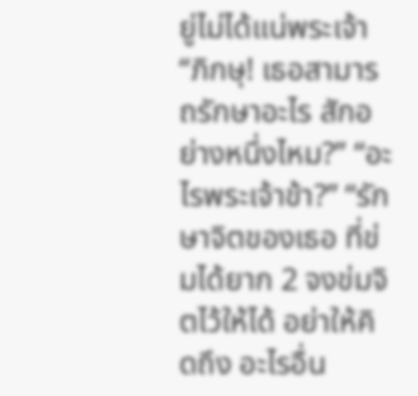ยู่ไม่ได้แน่พระเจ้า “ภิกษุ! เธอสามารถรักษาอะไร สักอย่างหนึ่งไหม?” “อะไรพระเจ้าข้า?” “รักษาจิตของเธอ ที่ข่มได้ยาก 2 จงข่มจิตไว้ให้ได้ อย่าให้คิดถึง อะไรอื่น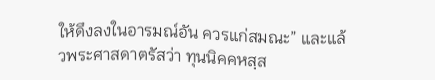ให้ดึงลงในอารมณ์อัน ควรแก่สมณะ” และแล้วพระศาสดาตรัสว่า ทุนนิคคหสฺส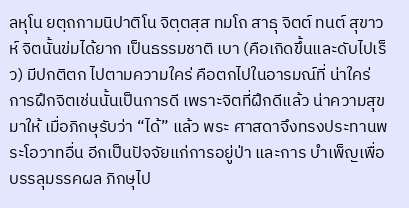ลหุโน ยตฺถกามนิปาติโน จิตฺตสฺส ทมโถ สาธุ จิตต์ ทนต์ สุขาวห์ จิตนั้นข่มได้ยาก เป็นธรรมชาติ เบา (คือเกิดขึ้นและดับไปเร็ว) มีปกติตก ไปตามความใคร่ คือตกไปในอารมณ์ที่ น่าใคร่ การฝึกจิตเช่นนั้นเป็นการดี เพราะจิตที่ฝึกดีแล้ว น่าความสุขมาให้ เมื่อภิกษุรับว่า “ได้” แล้ว พระ ศาสดาจึงทรงประทานพระโอวาทอื่น อีกเป็นปัจจัยแก่การอยู่ป่า และการ บำเพ็ญเพื่อบรรลุมรรคผล ภิกษุไป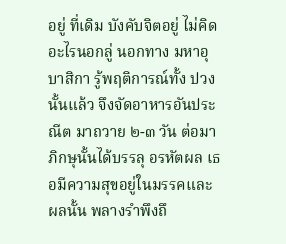อยู่ ที่เดิม บังคับจิตอยู่ ไม่คิดอะไรนอกลู่ นอกทาง มหาอุบาสิกา รู้พฤติการณ์ทั้ง ปวงนั้นแล้ว จึงจัดอาหารอันประณีต มาถวาย ๒-๓ วัน ต่อมาภิกษุนั้นได้บรรลุ อรหัตผล เธอมีความสุขอยู่ในมรรคและ ผลนั้น พลางรำพึงถึ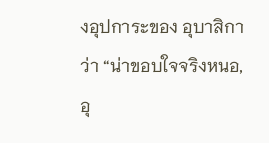งอุปการะของ อุบาสิกาว่า “น่าขอบใจจริงหนอ, อุ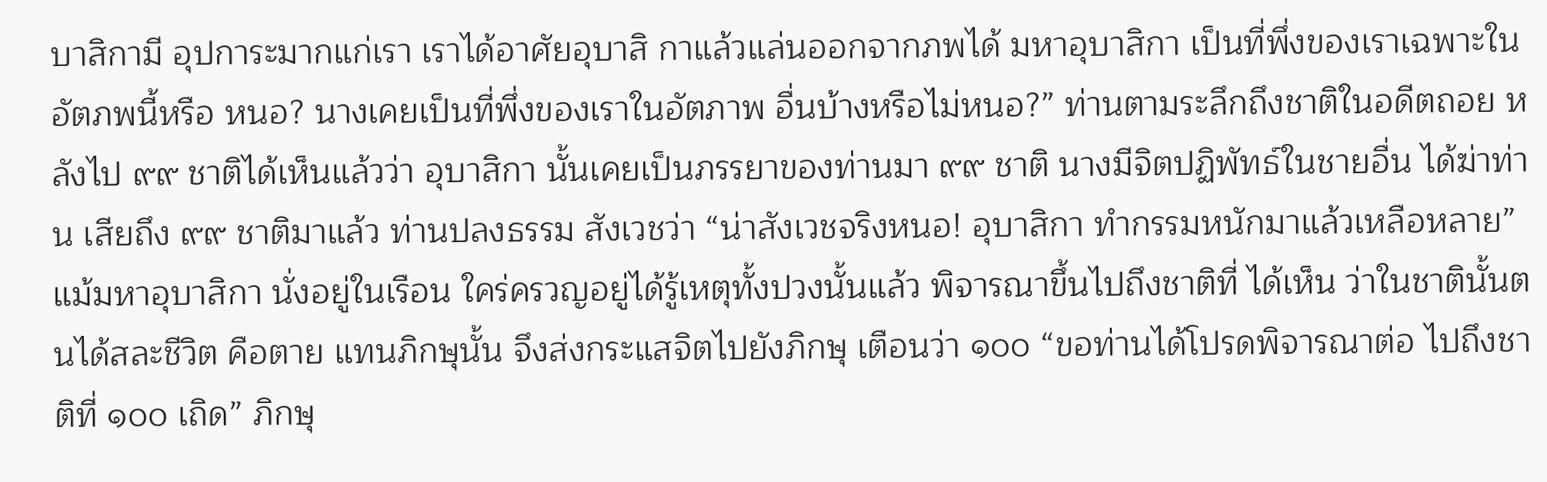บาสิกามี อุปการะมากแก่เรา เราได้อาศัยอุบาสิ กาแล้วแล่นออกจากภพได้ มหาอุบาสิกา เป็นที่พึ่งของเราเฉพาะในอัตภพนี้หรือ หนอ? นางเคยเป็นที่พึ่งของเราในอัตภาพ อื่นบ้างหรือไม่หนอ?” ท่านตามระลึกถึงชาติในอดีตถอย หลังไป ๙๙ ชาติได้เห็นแล้วว่า อุบาสิกา นั้นเคยเป็นภรรยาของท่านมา ๙๙ ชาติ นางมีจิตปฏิพัทธ์ในชายอื่น ได้ฆ่าท่าน เสียถึง ๙๙ ชาติมาแล้ว ท่านปลงธรรม สังเวชว่า “น่าสังเวชจริงหนอ! อุบาสิกา ทำกรรมหนักมาแล้วเหลือหลาย” แม้มหาอุบาสิกา นั่งอยู่ในเรือน ใคร่ครวญอยู่ได้รู้เหตุทั้งปวงนั้นแล้ว พิจารณาขึ้นไปถึงชาติที่ ได้เห็น ว่าในชาตินั้นตนได้สละชีวิต คือตาย แทนภิกษุนั้น จึงส่งกระแสจิตไปยังภิกษุ เตือนว่า ๑๐๐ “ขอท่านได้โปรดพิจารณาต่อ ไปถึงชาติที่ ๑๐๐ เถิด” ภิกษุ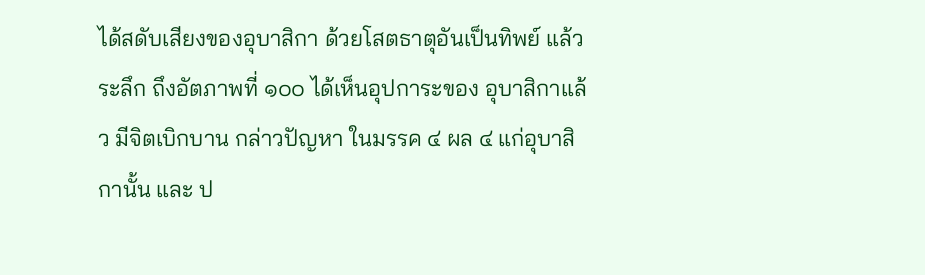ได้สดับเสียงของอุบาสิกา ด้วยโสตธาตุอันเป็นทิพย์ แล้วระลึก ถึงอัตภาพที่ ๑๐๐ ได้เห็นอุปการะของ อุบาสิกาแล้ว มีจิตเบิกบาน กล่าวปัญหา ในมรรค ๔ ผล ๔ แก่อุบาสิกานั้น และ ป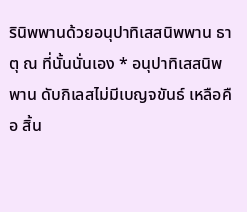รินิพพานด้วยอนุปาทิเสสนิพพาน ธาตุ ณ ที่นั้นนั่นเอง * อนุปาทิเสสนิพพาน ดับกิเลสไม่มีเบญจขันธ์ เหลือคือ สิ้น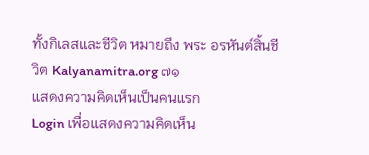ทั้งกิเลสและชีวิต หมายถึง พระ อรหันต์สิ้นชีวิต Kalyanamitra.org ๗๑
แสดงความคิดเห็นเป็นคนแรก
Login เพื่อแสดงความคิดเห็น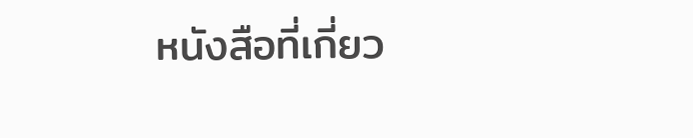หนังสือที่เกี่ยว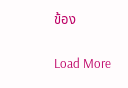ข้อง

Load More